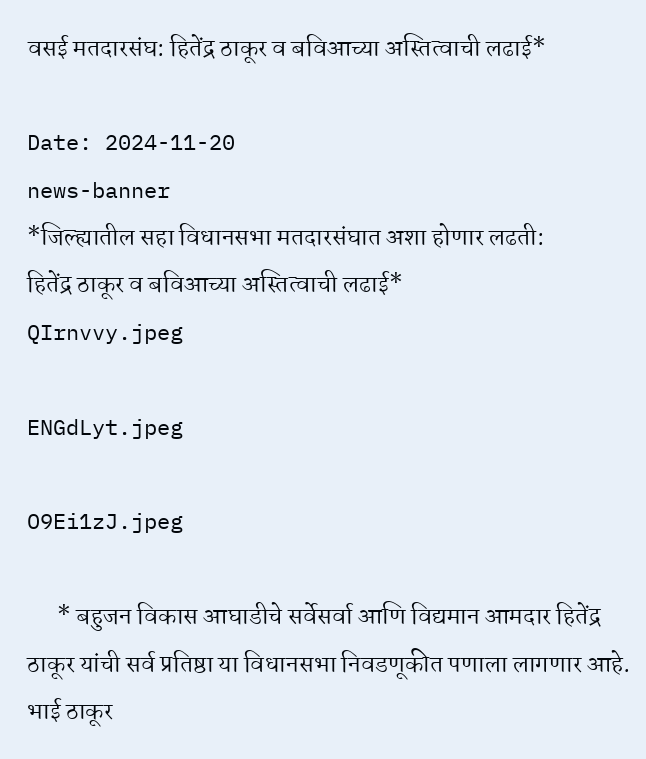वसई मतदारसंघ: हितेंद्र ठाकूर व बविआच्या अस्तित्वाची लढाई*

Date: 2024-11-20
news-banner
*जिल्ह्यातील सहा विधानसभा मतदारसंघात अशा होणार लढती:
हितेंद्र ठाकूर व बविआच्या अस्तित्वाची लढाई*
QIrnvvy.jpeg

ENGdLyt.jpeg

O9Ei1zJ.jpeg

      * बहुजन विकास आघाडीचे सर्वेसर्वा आणि विद्यमान आमदार हितेंद्र ठाकूर यांची सर्व प्रतिष्ठा या विधानसभा निवडणूकीत पणाला लागणार आहे. भाई ठाकूर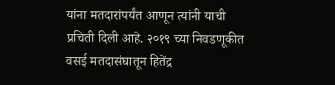यांना मतदारांपर्यंत आणून त्यांनी याची प्रचिती दिली आहे. २०१९ च्या निवडणूकीत वसई मतदासंघातून हितेंद्र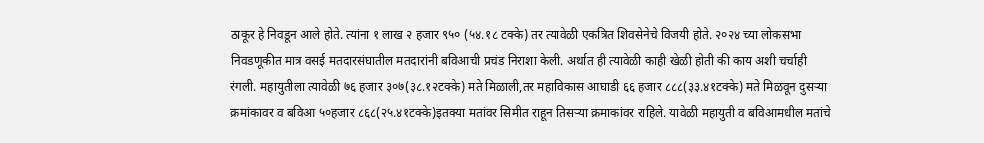ठाकूर हे निवडून आले होते. त्यांना १ लाख २ हजार ९५० (५४.१८ टक्के) तर त्यावेळी एकत्रित शिवसेनेचे विजयी होते. २०२४ च्या लोकसभा निवडणूकीत मात्र वसई मतदारसंघातील मतदारांनी बविआची प्रचंड निराशा केली. अर्थात ही त्यावेळी काही खेळी होती की काय अशी चर्चाही रंगली. महायुतीला त्यावेळी ७६ हजार ३०७(३८.१२टक्के) मते मिळाली,तर महाविकास आघाडी ६६ हजार ८८८(३३.४१टक्के) मते मिळवून दुसर्‍या क्रमांकावर व बविआ ५०हजार ८६८(२५.४१टक्के)इतक्या मतांवर सिमीत राहून तिसर्‍या क्रमाकांवर राहिले. यावेळी महायुती व बविआमधील मतांचे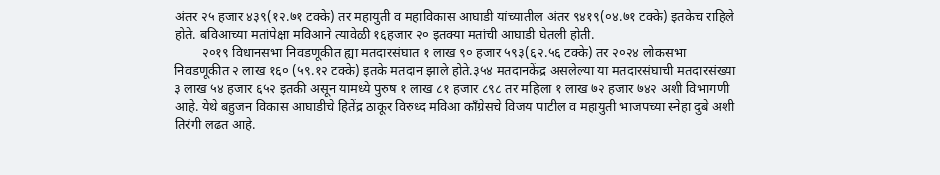अंतर २५ हजार ४३९(१२.७१ टक्के) तर महायुती व महाविकास आघाडी यांच्यातील अंतर ९४१९(०४.७१ टक्के) इतकेच राहिले होते. बविआच्या मतांपेक्षा मविआने त्यावेळी १६हजार २० इतक्या मतांची आघाडी घेतली होती.
        २०१९ विधानसभा निवडणूकीत ह्या मतदारसंघात १ लाख ९० हजार ५९३(६२.५६ टक्के) तर २०२४ लोकसभा निवडणूकीत २ लाख १६० (५९.१२ टक्के) इतके मतदान झाले होते.३५४ मतदानकेंद्र असलेल्या या मतदारसंघाची मतदारसंख्या ३ लाख ५४ हजार ६५२ इतकी असून यामध्ये पुरुष १ लाख ८१ हजार ८९८ तर महिला १ लाख ७२ हजार ७४२ अशी विभागणी आहे. येथे बहुजन विकास आघाडीचे हितेंद्र ठाकूर विरुध्द मविआ काँग्रेसचे विजय पाटील व महायुती भाजपच्या स्नेहा दुबे अशी तिरंगी लढत आहे.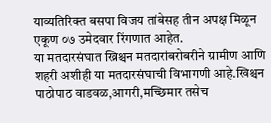याव्यतिरिक्त बसपा विजय तांबेसह तीन अपक्ष मिळून एकूण ०७ उमेदवार रिंगणात आहेत.
या मतदारसंघात ख्रिश्चन मतदारांबरोबरीने ग्रामीण आणि शहरी अशीही या मतदारसंघाची विभागणी आहे.खिश्चन पाठोपाठ वाडवळ,आगरी,मच्छिमार तसेच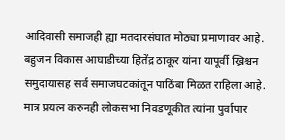आदिवासी समाजही ह्या मतदारसंघात मोठ्या प्रमाणावर आहे.
बहुजन विकास आघाडीच्या हितेंद्र ठाकूर यांना यापूर्वी ख्रिश्चन समुदायासह सर्व समाजघटकांतून पाठिंबा मिळत राहिला आहे. मात्र प्रयत्न करुनही लोकसभा निवडणूकीत त्यांना पुर्वापार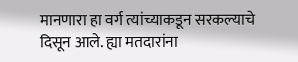मानणारा हा वर्ग त्यांच्याकडून सरकल्याचे दिसून आले. ह्या मतदारांना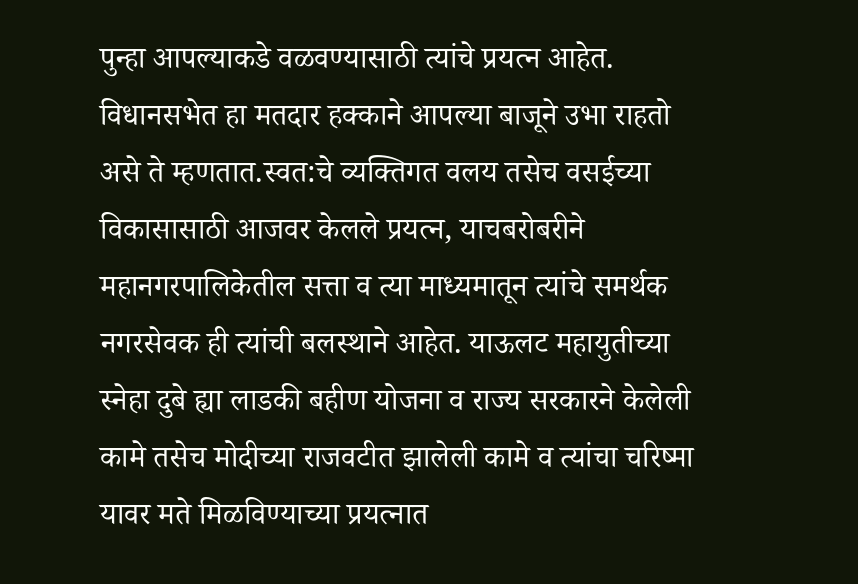पुन्हा आपल्याकडे वळवण्यासाठी त्यांचे प्रयत्न आहेत. विधानसभेत हा मतदार हक्काने आपल्या बाजूने उभा राहतो असे ते म्हणतात.स्वत:चे व्यक्तिगत वलय तसेच वसईच्या विकासासाठी आजवर केलले प्रयत्न, याचबरोबरीने महानगरपालिकेतील सत्ता व त्या माध्यमातून त्यांचे समर्थक नगरसेवक ही त्यांची बलस्थाने आहेत. याऊलट महायुतीच्या स्नेहा दुबे ह्या लाडकी बहीण योजना व राज्य सरकारने केलेली कामे तसेच मोदीच्या राजवटीत झालेली कामे व त्यांचा चरिष्मा यावर मते मिळविण्याच्या प्रयत्नात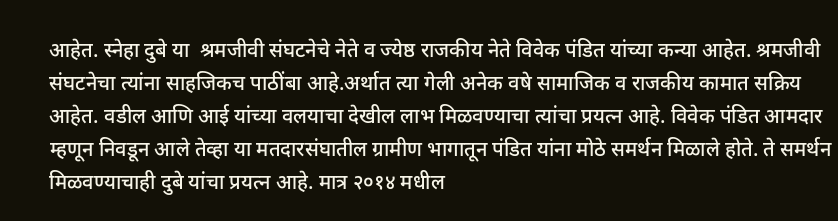आहेत. स्नेहा दुबे या  श्रमजीवी संघटनेचे नेते व ज्येष्ठ राजकीय नेते विवेक पंडित यांच्या कन्या आहेत. श्रमजीवी संघटनेचा त्यांना साहजिकच पाठींबा आहे.अर्थात त्या गेली अनेक वषे सामाजिक व राजकीय कामात सक्रिय आहेत. वडील आणि आई यांच्या वलयाचा देखील लाभ मिळवण्याचा त्यांचा प्रयत्न आहे. विवेक पंडित आमदार म्हणून निवडून आले तेव्हा या मतदारसंघातील ग्रामीण भागातून पंडित यांना मोठे समर्थन मिळाले होते. ते समर्थन मिळवण्याचाही दुबे यांचा प्रयत्न आहे. मात्र २०१४ मधील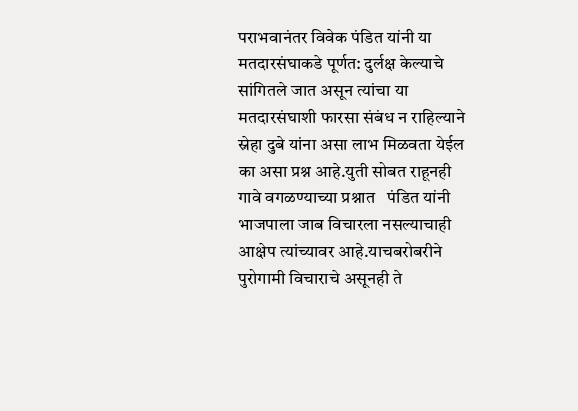पराभवानंतर विवेक पंडित यांनी या मतदारसंघाकडे पूर्णत: दुर्लक्ष केल्याचे सांगितले जात असून त्यांचा या मतदारसंघाशी फारसा संबंध न राहिल्याने स्नेहा दुबे यांना असा लाभ मिळवता येईल का असा प्रश्न आहे.युती सोबत राहूनही गावे वगळण्याच्या प्रश्नात   पंडित यांनी भाजपाला जाब विचारला नसल्याचाही आक्षेप त्यांच्यावर आहे.याचबरोबरीने पुरोगामी विचाराचे असूनही ते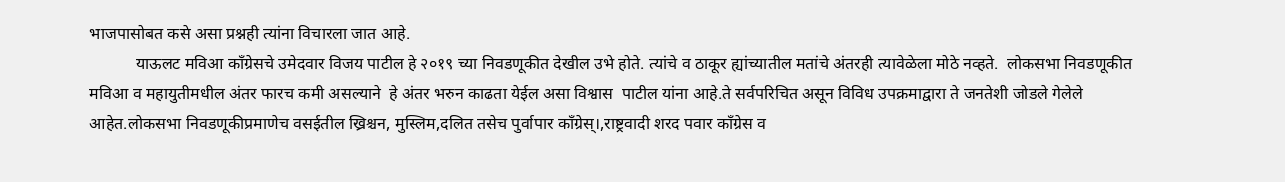भाजपासोबत कसे असा प्रश्नही त्यांना विचारला जात आहे.
           याऊलट मविआ काँग्रेसचे उमेदवार विजय पाटील हे २०१९ च्या निवडणूकीत देखील उभे होते. त्यांचे व ठाकूर ह्यांच्यातील मतांचे अंतरही त्यावेळेला मोठे नव्हते.  लोकसभा निवडणूकीत मविआ व महायुतीमधील अंतर फारच कमी असल्याने  हे अंतर भरुन काढता येईल असा विश्वास  पाटील यांना आहे.ते सर्वपरिचित असून विविध उपक्रमाद्वारा ते जनतेशी जोडले गेलेले आहेत.लोकसभा निवडणूकीप्रमाणेच वसईतील ख्रिश्चन, मुस्लिम,दलित तसेच पुर्वापार काँग्रेस्।,राष्ट्रवादी शरद पवार काँग्रेस व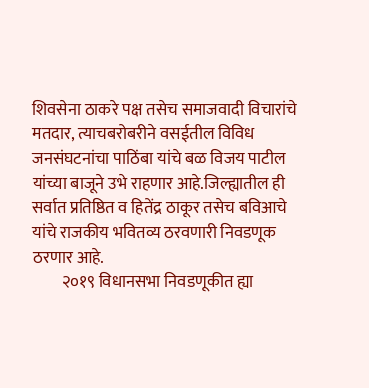शिवसेना ठाकरे पक्ष तसेच समाजवादी विचारांचे मतदार, त्याचबरोबरीने वसईतील विविध जनसंघटनांचा पाठिंबा यांचे बळ विजय पाटील यांच्या बाजूने उभे राहणार आहे.जिल्ह्यातील ही सर्वात प्रतिष्ठित व हितेंद्र ठाकूर तसेच बविआचे यांचे राजकीय भवितव्य ठरवणारी निवडणूक ठरणार आहे.
         २०१९ विधानसभा निवडणूकीत ह्या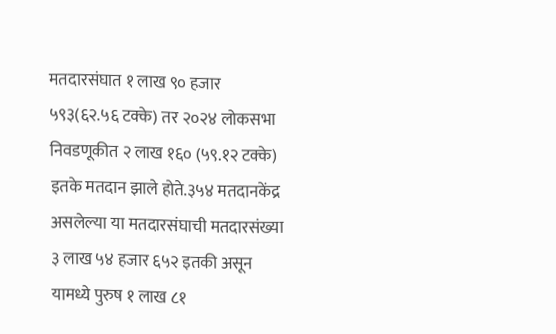मतदारसंघात १ लाख ९० हजार ५९३(६२.५६ टक्के) तर २०२४ लोकसभा निवडणूकीत २ लाख १६० (५९.१२ टक्के) इतके मतदान झाले होते.३५४ मतदानकेंद्र असलेल्या या मतदारसंघाची मतदारसंख्या ३ लाख ५४ हजार ६५२ इतकी असून यामध्ये पुरुष १ लाख ८१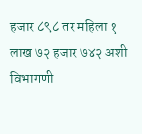हजार ८९८ तर महिला १ लाख ७२ हजार ७४२ अशी विभागणी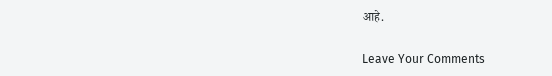आहे.

Leave Your Comments